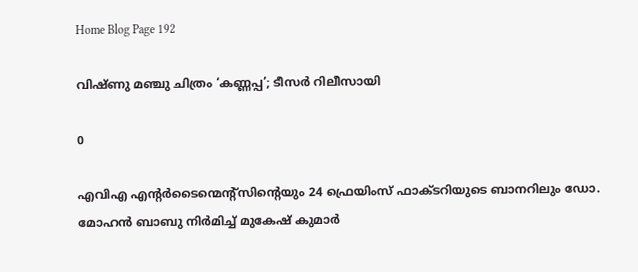Home Blog Page 192

വിഷ്ണു മഞ്ചു ചിത്രം ‘കണ്ണപ്പ’; ടീസർ റിലീസായി

0

എവിഎ എന്റർടൈന്മെന്റ്സിന്റെയും 24 ഫ്രെയിംസ് ഫാക്ടറിയുടെ ബാനറിലും ഡോ. മോഹൻ ബാബു നിർമിച്ച് മുകേഷ് കുമാർ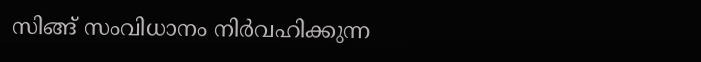സിങ്ങ് സംവിധാനം നിർവഹിക്കുന്ന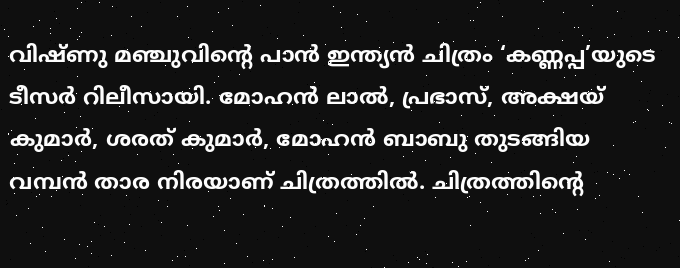വിഷ്ണു മഞ്ചുവിന്റെ പാൻ ഇന്ത്യൻ ചിത്രം ‘കണ്ണപ്പ’യുടെ ടീസർ റിലീസായി. മോഹൻ ലാൽ, പ്രഭാസ്, അക്ഷയ് കുമാർ, ശരത് കുമാർ, മോഹൻ ബാബു തുടങ്ങിയ വമ്പൻ താര നിരയാണ് ചിത്രത്തിൽ. ചിത്രത്തിന്റെ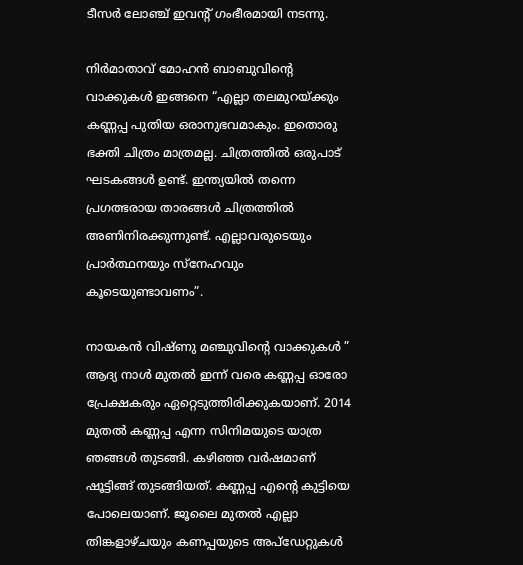ടീസർ ലോഞ്ച് ഇവന്റ് ഗംഭീരമായി നടന്നു.

നിർമാതാവ് മോഹൻ ബാബുവിന്റെ വാക്കുകൾ ഇങ്ങനെ “എല്ലാ തലമുറയ്ക്കും കണ്ണപ്പ പുതിയ ഒരാനുഭവമാകും. ഇതൊരു ഭക്തി ചിത്രം മാത്രമല്ല. ചിത്രത്തിൽ ഒരുപാട് ഘടകങ്ങൾ ഉണ്ട്. ഇന്ത്യയിൽ തന്നെ പ്രഗത്ഭരായ താരങ്ങൾ ചിത്രത്തിൽ അണിനിരക്കുന്നുണ്ട്. എല്ലാവരുടെയും പ്രാർത്ഥനയും സ്നേഹവും കൂടെയുണ്ടാവണം”.

നായകൻ വിഷ്‌ണു മഞ്ചുവിന്റെ വാക്കുകൾ ” ആദ്യ നാൾ മുതൽ ഇന്ന് വരെ കണ്ണപ്പ ഓരോ പ്രേക്ഷകരും ഏറ്റെടുത്തിരിക്കുകയാണ്. 2014 മുതൽ കണ്ണപ്പ എന്ന സിനിമയുടെ യാത്ര ഞങ്ങൾ തുടങ്ങി. കഴിഞ്ഞ വർഷമാണ് ഷൂട്ടിങ്ങ് തുടങ്ങിയത്. കണ്ണപ്പ എന്റെ കുട്ടിയെ പോലെയാണ്. ജൂലൈ മുതൽ എല്ലാ തിങ്കളാഴ്ചയും കണപ്പയുടെ അപ്‌ഡേറ്റുകൾ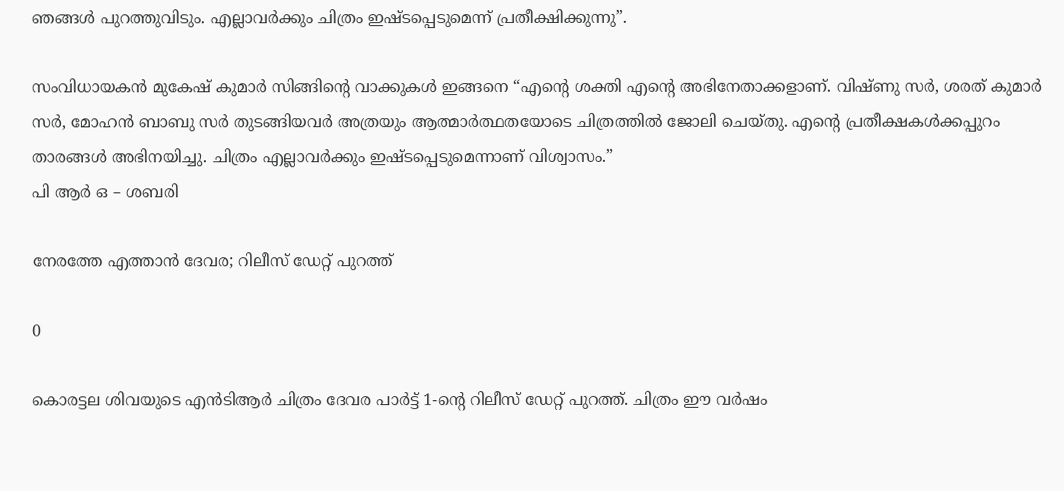ഞങ്ങൾ പുറത്തുവിടും. എല്ലാവർക്കും ചിത്രം ഇഷ്ടപ്പെടുമെന്ന് പ്രതീക്ഷിക്കുന്നു”.

സംവിധായകൻ മുകേഷ് കുമാർ സിങ്ങിന്റെ വാക്കുകൾ ഇങ്ങനെ “എന്റെ ശക്തി എന്റെ അഭിനേതാക്കളാണ്. വിഷ്ണു സർ, ശരത് കുമാർ സർ, മോഹൻ ബാബു സർ തുടങ്ങിയവർ അത്രയും ആത്മാർത്ഥതയോടെ ചിത്രത്തിൽ ജോലി ചെയ്തു. എന്റെ പ്രതീക്ഷകൾക്കപ്പുറം താരങ്ങൾ അഭിനയിച്ചു. ചിത്രം എല്ലാവർക്കും ഇഷ്ടപ്പെടുമെന്നാണ് വിശ്വാസം.”
പി ആർ ഒ – ശബരി

നേരത്തേ എത്താന്‍ ദേവര; റിലീസ് ഡേറ്റ് പുറത്ത്

0

കൊരട്ടല ശിവയുടെ എൻടിആർ ചിത്രം ദേവര പാര്‍ട്ട്‌ 1-ന്റെ റിലീസ് ഡേറ്റ് പുറത്ത്. ചിത്രം ഈ വര്‍ഷം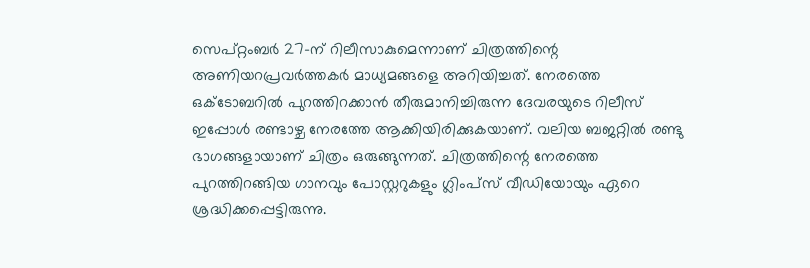സെപ്റ്റംബര്‍ 27-ന് റിലീസാകുമെന്നാണ് ചിത്രത്തിന്റെ അണിയറപ്രവര്‍ത്തകര്‍ മാധ്യമങ്ങളെ അറിയിച്ചത്. നേരത്തെ ഒക്ടോബറില്‍ പുറത്തിറക്കാന്‍ തീരുമാനിച്ചിരുന്ന ദേവരയുടെ റിലീസ് ഇപ്പോള്‍ രണ്ടാഴ്ച നേരത്തേ ആക്കിയിരിക്കുകയാണ്. വലിയ ബജറ്റില്‍ രണ്ടു ഭാഗങ്ങളായാണ് ചിത്രം ഒരുങ്ങുന്നത്. ചിത്രത്തിന്റെ നേരത്തെ പുറത്തിറങ്ങിയ ഗാനവും പോസ്റ്ററുകളും ഗ്ലിംപ്സ് വീഡിയോയും ഏറെ ശ്രദ്ധിക്കപ്പെട്ടിരുന്നു.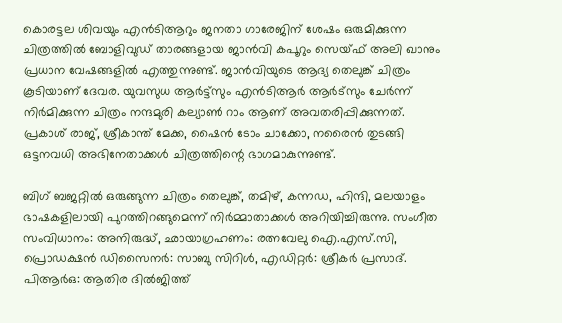കൊരട്ടല ശിവയും എൻടിആറും ജനതാ ഗാരേജിന് ശേഷം ഒരുമിക്കുന്ന ചിത്രത്തില്‍ ബോളിവുഡ് താരങ്ങളായ ജാന്‍വി കപൂറും സെയ്ഫ് അലി ഖാനും പ്രധാന വേഷങ്ങളില്‍ എത്തുന്നുണ്ട്. ജാന്‍വിയുടെ ആദ്യ തെലുങ്ക് ചിത്രം കൂടിയാണ് ദേവര. യുവസുധ ആർട്ട്‌സും എന്‍ടിആര്‍ ആര്‍ട്സും ചേർന്ന് നിർമിക്കുന്ന ചിത്രം നന്ദമുരി കല്യാണ്‍ റാം ആണ് അവതരിപ്പിക്കുന്നത്. പ്രകാശ്‌ രാജ്, ശ്രീകാന്ത് മേക്ക, ഷൈന്‍ ടോം ചാക്കോ, നരൈന്‍ തുടങ്ങി ഒട്ടനവധി അഭിനേതാക്കള്‍ ചിത്രത്തിന്റെ ഭാഗമാകുന്നുണ്ട്.

ബിഗ്‌ ബജറ്റില്‍ ഒരുങ്ങുന്ന ചിത്രം തെലുങ്ക്, തമിഴ്, കന്നഡ, ഹിന്ദി, മലയാളം ഭാഷകളിലായി പുറത്തിറങ്ങുമെന്ന് നിര്‍മ്മാതാക്കള്‍ അറിയിച്ചിരുന്നു. സംഗീത സംവിധാനം: അനിരുദ്ധ്, ഛായാഗ്രഹണം: രത്നവേലു ഐ.എസ്.സി, പ്രൊഡക്ഷന്‍ ഡിസൈനർ: സാബു സിറിള്‍, എഡിറ്റർ: ശ്രീകര്‍ പ്രസാദ്. പിആര്‍ഒ: ആതിര ദില്‍ജിത്ത്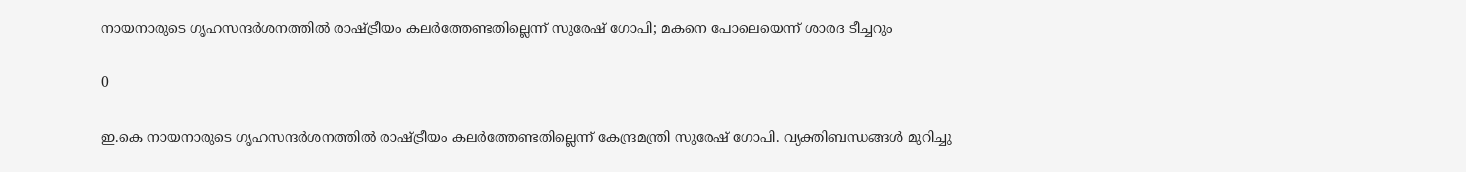നായനാരുടെ ഗൃഹസന്ദർശനത്തിൽ രാഷ്ട്രീയം കലർത്തേണ്ടതില്ലെന്ന് സുരേഷ് ഗോപി; മകനെ പോലെയെന്ന് ശാരദ ടീച്ചറും

0

ഇ.കെ നായനാരുടെ ഗൃഹസന്ദർശനത്തിൽ രാഷ്ട്രീയം കലർത്തേണ്ടതില്ലെന്ന് കേന്ദ്രമന്ത്രി സുരേഷ് ഗോപി. വ്യക്തിബന്ധങ്ങൾ മുറിച്ചു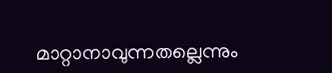മാറ്റാനാവുന്നതല്ലെന്നും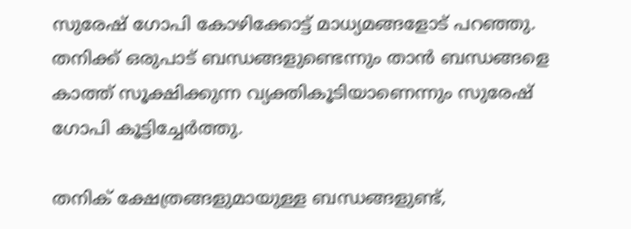സുരേഷ് ഗോപി കോഴിക്കോട്ട് മാധ്യമങ്ങളോട് പറഞ്ഞു. തനിക്ക് ഒരുപാട് ബന്ധങ്ങളുണ്ടെന്നും താൻ ബന്ധങ്ങളെ കാത്ത് സൂക്ഷിക്കുന്ന വ്യക്തികൂടിയാണെന്നും സുരേഷ് ഗോപി കൂട്ടിച്ചേർത്തു.

തനിക് ക്ഷേത്രങ്ങളുമായുള്ള ബന്ധങ്ങളുണ്ട്,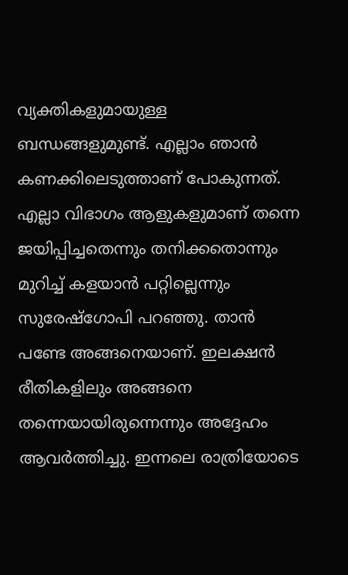വ്യക്തികളുമായുള്ള ബന്ധങ്ങളുമുണ്ട്. എല്ലാം ഞാൻ കണക്കിലെടുത്താണ് പോകുന്നത്. എല്ലാ വിഭാഗം ആളുകളുമാണ് തന്നെ ജയിപ്പിച്ചതെന്നും തനിക്കതൊന്നും മുറിച്ച് കളയാൻ പറ്റില്ലെന്നും സുരേഷ്‌ഗോപി പറഞ്ഞു. താൻ പണ്ടേ അങ്ങനെയാണ്. ഇലക്ഷൻ രീതികളിലും അങ്ങനെ തന്നെയായിരുന്നെന്നും അദ്ദേഹം ആവർ‍ത്തിച്ചു. ഇന്നലെ രാത്രിയോടെ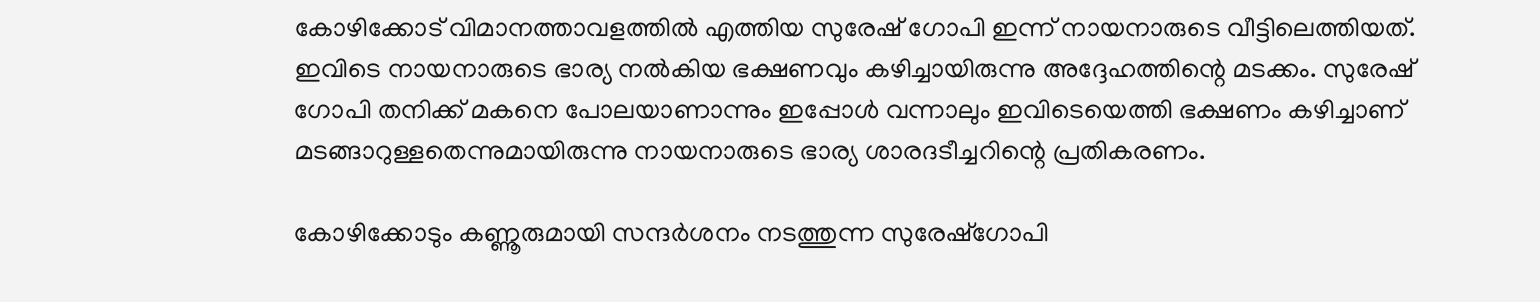കോഴിക്കോട് വിമാനത്താവളത്തിൽ എത്തിയ സുരേഷ് ഗോപി ഇന്ന് നായനാരുടെ വീട്ടിലെത്തിയത്. ഇവിടെ നായനാരുടെ ഭാര്യ നൽകിയ ഭക്ഷണവും കഴിച്ചായിരുന്നു അദ്ദേഹത്തിന്റെ മടക്കം. സുരേഷ് ഗോപി തനിക്ക് മകനെ പോലയാണാന്നും ഇപ്പോൾ വന്നാലും ഇവിടെയെത്തി ഭക്ഷണം കഴിച്ചാണ് മടങ്ങാറുള്ളതെന്നുമായിരുന്നു നായനാരുടെ ഭാര്യ ശാരദടീച്ചറിന്റെ പ്രതികരണം.

കോഴിക്കോടും കണ്ണൂരുമായി സന്ദർശനം നടത്തുന്ന സുരേഷ്ഗോപി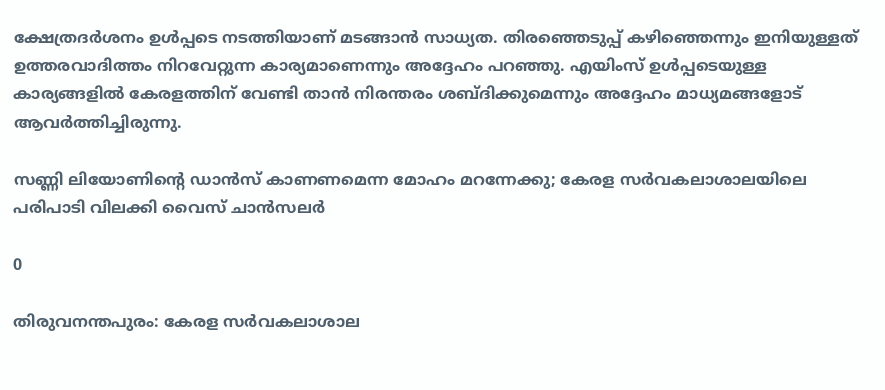ക്ഷേത്രദർശനം ഉൾപ്പടെ നടത്തിയാണ് മടങ്ങാൻ സാധ്യത. തിരഞ്ഞെടുപ്പ് കഴിഞ്ഞെന്നും ഇനിയുള്ളത് ഉത്തരവാദിത്തം നിറവേറ്റുന്ന കാര്യമാണെന്നും അദ്ദേഹം പറഞ്ഞു. എയിംസ് ഉൾപ്പടെയുള്ള കാര്യങ്ങളിൽ കേരളത്തിന് വേണ്ടി താൻ നിരന്തരം ശബ്ദിക്കുമെന്നും അദ്ദേഹം മാധ്യമങ്ങളോട് ആവർത്തിച്ചിരുന്നു.

സണ്ണി ലിയോണിന്റെ ഡാൻസ് കാണണമെന്ന മോഹം മറന്നേക്കു; കേരള സർവകലാശാലയിലെ പരിപാടി വിലക്കി വൈസ് ചാൻസലർ

0

തിരുവനന്തപുരം: കേരള സർവകലാശാല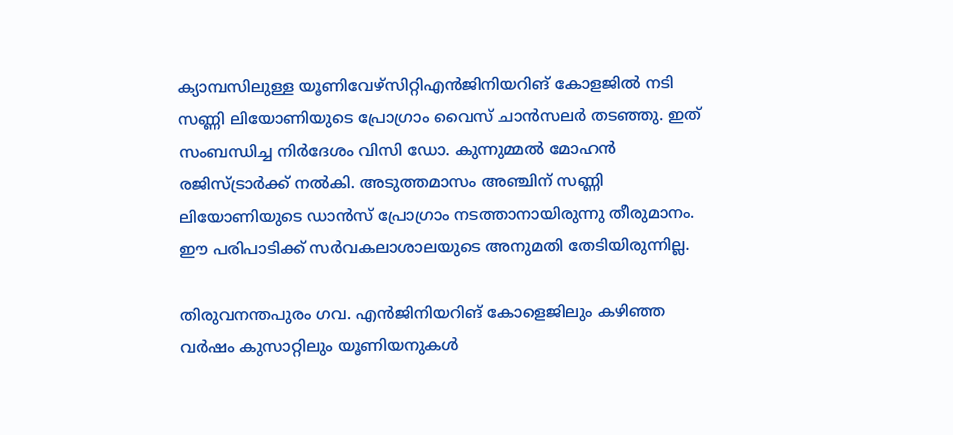ക്യാമ്പസിലുള്ള യൂണിവേഴ്സിറ്റിഎൻജിനിയറിങ് കോളജിൽ നടി സണ്ണി ലിയോണിയുടെ പ്രോഗ്രാം വൈസ് ചാൻസലർ തടഞ്ഞു. ഇത് സംബന്ധിച്ച നിർദേശം വിസി ഡോ. കുന്നുമ്മൽ മോഹൻ രജിസ്ട്രാർക്ക് നൽകി. അടുത്തമാസം അഞ്ചിന് സണ്ണി ലിയോണിയുടെ ഡാന്‍സ് പ്രോഗ്രാം നടത്താനായിരുന്നു തീരുമാനം. ഈ പരിപാടിക്ക് സര്‍വകലാശാലയുടെ അനുമതി തേടിയിരുന്നില്ല.

തിരുവനന്തപുരം ഗവ. എൻജിനിയറിങ് കോളെജിലും കഴിഞ്ഞ വർഷം കുസാറ്റിലും യൂണിയനുകൾ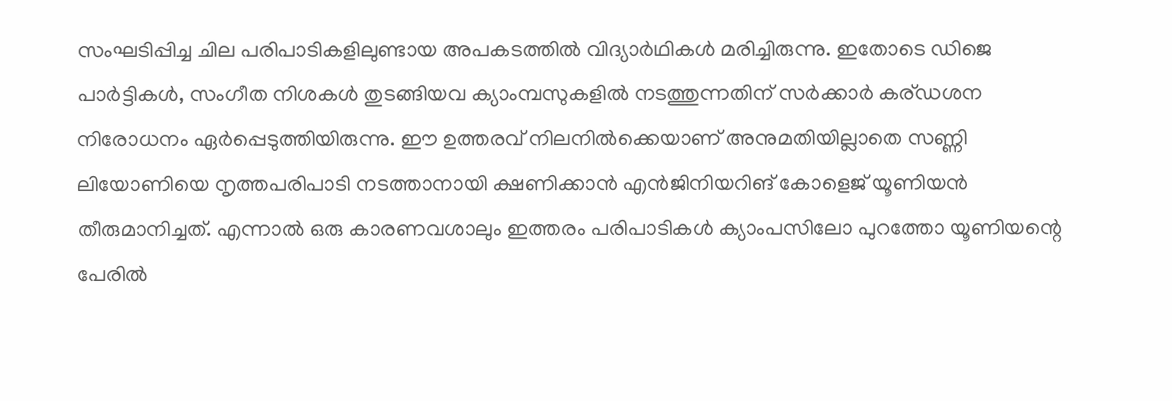സംഘടിപ്പിച്ച ചില പരിപാടികളിലുണ്ടായ അപകടത്തിൽ വിദ്യാർഥികൾ മരിച്ചിരുന്നു. ഇതോടെ ഡിജെ പാർ‌ട്ടികൾ, സംഗീത നിശകൾ തുടങ്ങിയവ ക്യാംമ്പസുകളിൽ നടത്തുന്നതിന് സർക്കാർ കര്ഡശന നിരോധനം ഏർപ്പെടുത്തിയിരുന്നു. ഈ ഉത്തരവ് നിലനിൽക്കെയാണ് അനുമതിയില്ലാതെ സണ്ണി ലിയോണിയെ നൃത്തപരിപാടി നടത്താനായി ക്ഷണിക്കാൻ എൻജിനിയറിങ് കോളെജ് യൂണിയൻ തീരുമാനിച്ചത്. എന്നാൽ ഒരു കാരണവശാലും ഇത്തരം പരിപാടികൾ ക്യാംപസിലോ പുറത്തോ യൂണിയന്റെ പേരിൽ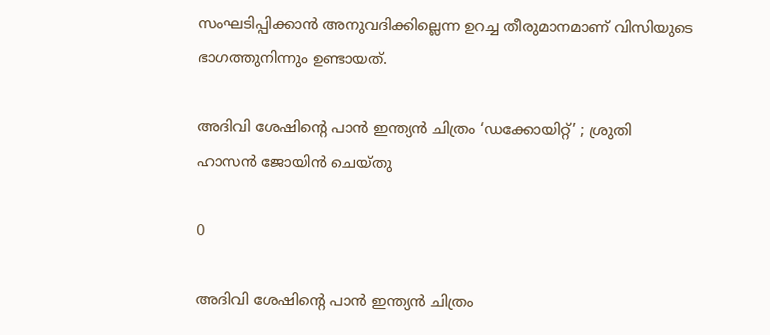സംഘടിപ്പിക്കാൻ അനുവദിക്കില്ലെന്ന ഉറച്ച തീരുമാനമാണ് വിസിയുടെ ഭാഗത്തുനിന്നും ഉണ്ടായത്.

അദിവി ശേഷിന്റെ പാൻ ഇന്ത്യൻ ചിത്രം ‘ഡക്കോയിറ്റ്’ ; ശ്രുതി ഹാസൻ ജോയിൻ ചെയ്തു

0

അദിവി ശേഷിന്റെ പാൻ ഇന്ത്യൻ ചിത്രം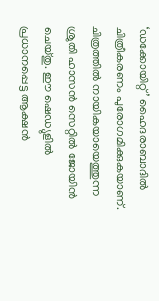‘ഡക്കോയിറ്റ്’ ഹൈദരാബാദിൽ ചിത്രീകരണം പുരോഗമിക്കുകയാണ്. ചിത്രത്തിൽ നായികയായെത്തുന്ന ശ്രുതി ഹാസൻ സെറ്റിൽ ജോയിൻ ചെയ്തു. ഈ ഷെഡ്യുളിൽ പ്രധാനപ്പെട്ട ആക്ഷൻ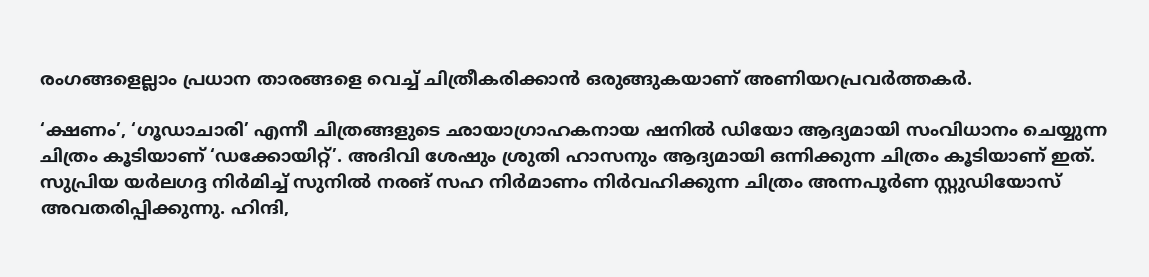രംഗങ്ങളെല്ലാം പ്രധാന താരങ്ങളെ വെച്ച് ചിത്രീകരിക്കാൻ ഒരുങ്ങുകയാണ് അണിയറപ്രവർത്തകർ.

‘ക്ഷണം’, ‘ഗൂഡാചാരി’ എന്നീ ചിത്രങ്ങളുടെ ഛായാഗ്രാഹകനായ ഷനിൽ ഡിയോ ആദ്യമായി സംവിധാനം ചെയ്യുന്ന ചിത്രം കൂടിയാണ് ‘ഡക്കോയിറ്റ്’. അദിവി ശേഷും ശ്രുതി ഹാസനും ആദ്യമായി ഒന്നിക്കുന്ന ചിത്രം കൂടിയാണ് ഇത്. സുപ്രിയ യർലഗദ്ദ നിർമിച്ച് സുനിൽ നരങ് സഹ നിർമാണം നിർവഹിക്കുന്ന ചിത്രം അന്നപൂർണ സ്റ്റുഡിയോസ് അവതരിപ്പിക്കുന്നു. ഹിന്ദി,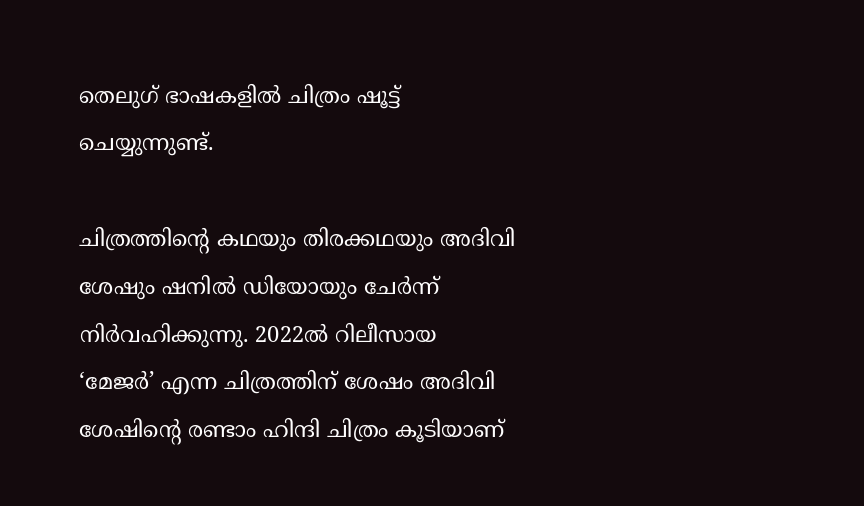തെലുഗ് ഭാഷകളിൽ ചിത്രം ഷൂട്ട് ചെയ്യുന്നുണ്ട്.

ചിത്രത്തിന്റെ കഥയും തിരക്കഥയും അദിവി ശേഷും ഷനിൽ ഡിയോയും ചേർന്ന് നിർവഹിക്കുന്നു. 2022ൽ റിലീസായ ‘മേജർ’ എന്ന ചിത്രത്തിന് ശേഷം അദിവി ശേഷിന്റെ രണ്ടാം ഹിന്ദി ചിത്രം കൂടിയാണ്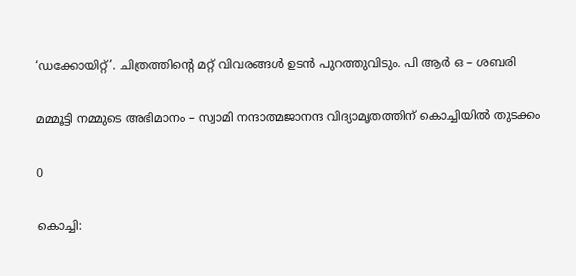‘ഡക്കോയിറ്റ്’. ചിത്രത്തിന്റെ മറ്റ് വിവരങ്ങൾ ഉടൻ പുറത്തുവിടും. പി ആർ ഒ – ശബരി

മമ്മൂട്ടി നമ്മുടെ അഭിമാനം – സ്വാമി നന്ദാത്മജാനന്ദ വിദ്യാമൃതത്തിന് കൊച്ചിയിൽ തുടക്കം

0

കൊച്ചി: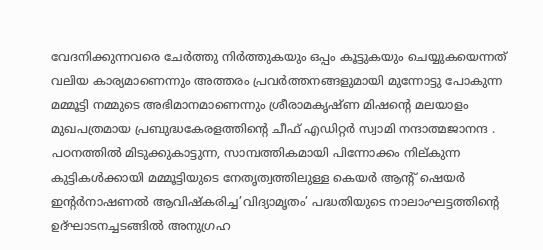വേദനിക്കുന്നവരെ ചേർത്തു നിർത്തുകയും ഒപ്പം കൂട്ടുകയും ചെയ്യുകയെന്നത് വലിയ കാര്യമാണെന്നും അത്തരം പ്രവർത്തനങ്ങളുമായി മുന്നോട്ടു പോകുന്ന മമ്മൂട്ടി നമ്മുടെ അഭിമാനമാണെന്നും ശ്രീരാമകൃഷ്ണ മിഷൻ്റെ മലയാളം മുഖപത്രമായ പ്രബുദ്ധകേരളത്തിൻ്റെ ചീഫ് എഡിറ്റർ സ്വാമി നന്ദാത്മജാനന്ദ . പഠനത്തില്‍ മിടുക്കുകാട്ടുന്ന, സാമ്പത്തികമായി പിന്നോക്കം നില്കുന്ന കുട്ടികള്‍ക്കായി മമ്മൂട്ടിയുടെ നേതൃത്വത്തിലുള്ള കെയര്‍ ആന്റ് ഷെയര്‍ ഇന്റര്‍നാഷണല്‍ ആവിഷ്‌കരിച്ച’വിദ്യാമൃതം’ പദ്ധതിയുടെ നാലാംഘട്ടത്തിന്റെ ഉദ്ഘാടനച്ചടങ്ങില്‍ അനുഗ്രഹ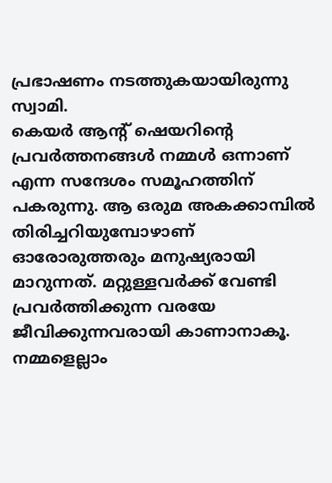പ്രഭാഷണം നടത്തുകയായിരുന്നു സ്വാമി.
കെയർ ആൻ്റ് ഷെയറിൻ്റെ പ്രവർത്തനങ്ങൾ നമ്മൾ ഒന്നാണ് എന്ന സന്ദേശം സമൂഹത്തിന് പകരുന്നു. ആ ഒരുമ അകക്കാമ്പിൽ തിരിച്ചറിയുമ്പോഴാണ് ഓരോരുത്തരും മനുഷ്യരായി മാറുന്നത്. മറ്റുള്ളവർക്ക് വേണ്ടി പ്രവർത്തിക്കുന്ന വരയേ ജീവിക്കുന്നവരായി കാണാനാകൂ. നമ്മളെല്ലാം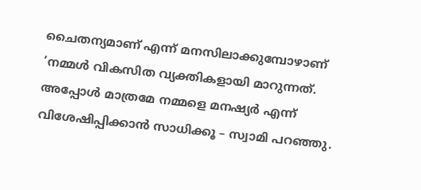ചൈതന്യമാണ് എന്ന് മനസിലാക്കുമ്പോഴാണ് ‘നമ്മൾ വികസിത വ്യക്തികളായി മാറുന്നത്. അപ്പോൾ മാത്രമേ നമ്മളെ മനഷ്യർ എന്ന് വിശേഷിപ്പിക്കാൻ സാധിക്കൂ – സ്വാമി പറഞ്ഞു.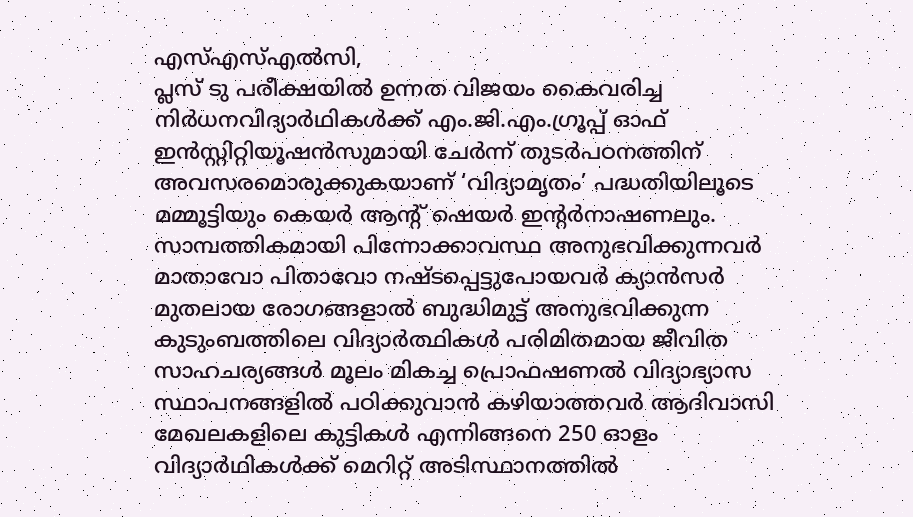എസ്എസ്എൽസി,
പ്ലസ് ടു പരീക്ഷയിൽ ഉന്നത വിജയം കൈവരിച്ച നിര്‍ധനവിദ്യാര്‍ഥികള്‍ക്ക് എം.ജി.എം.ഗ്രൂപ്പ് ഓഫ് ഇന്‍സ്റ്റിറ്റിയൂഷന്‍സുമായി ചേര്‍ന്ന് തുടര്‍പഠനത്തിന് അവസരമൊരുക്കുകയാണ് ‘വിദ്യാമൃതം’ പദ്ധതിയിലൂടെ മമ്മൂട്ടിയും കെയര്‍ ആന്റ് ഷെയര്‍ ഇന്റര്‍നാഷണലും. സാമ്പത്തികമായി പിന്നോക്കാവസ്ഥ അനുഭവിക്കുന്നവർ മാതാവോ പിതാവോ നഷ്ടപ്പെട്ടുപോയവർ ക്യാൻസർ മുതലായ രോഗങ്ങളാൽ ബുദ്ധിമുട്ട് അനുഭവിക്കുന്ന കുടുംബത്തിലെ വിദ്യാർത്ഥികൾ പരിമിതമായ ജീവിത സാഹചര്യങ്ങൾ മൂലം മികച്ച പ്രൊഫഷണൽ വിദ്യാഭ്യാസ സ്ഥാപനങ്ങളിൽ പഠിക്കുവാൻ കഴിയാത്തവർ ആദിവാസി മേഖലകളിലെ കുട്ടികൾ എന്നിങ്ങനെ 250 ഓളം വിദ്യാര്‍ഥികള്‍ക്ക് മെറിറ്റ് അടിസ്ഥാനത്തില്‍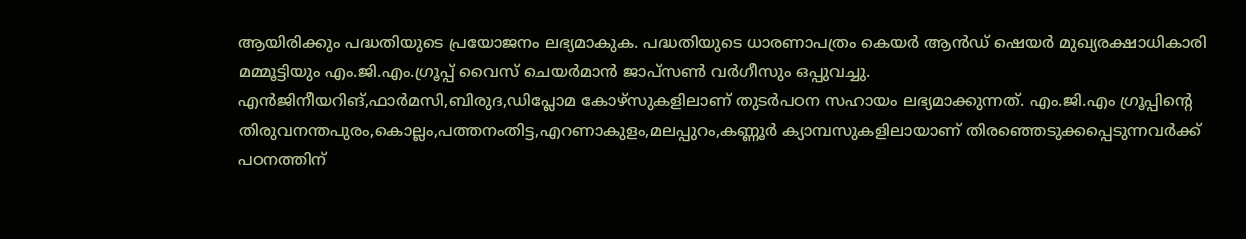ആയിരിക്കും പദ്ധതിയുടെ പ്രയോജനം ലഭ്യമാകുക. പദ്ധതിയുടെ ധാരണാപത്രം കെയർ ആൻഡ് ഷെയർ മുഖ്യരക്ഷാധികാരി മമ്മൂട്ടിയും എം.ജി.എം.ഗ്രൂപ്പ് വൈസ് ചെയർമാൻ ജാപ്സൺ വർഗീസും ഒപ്പുവച്ചു.
എന്‍ജിനീയറിങ്,ഫാര്‍മസി,ബിരുദ,ഡിപ്ലോമ കോഴ്സുകളിലാണ് തുടര്‍പഠന സഹായം ലഭ്യമാക്കുന്നത്. എം.ജി.എം ഗ്രൂപ്പിന്റെ തിരുവനന്തപുരം,കൊല്ലം,പത്തനംതിട്ട,എറണാകുളം,മലപ്പുറം,കണ്ണൂര്‍ ക്യാമ്പസുകളിലായാണ് തിരഞ്ഞെടുക്കപ്പെടുന്നവര്‍ക്ക് പഠനത്തിന്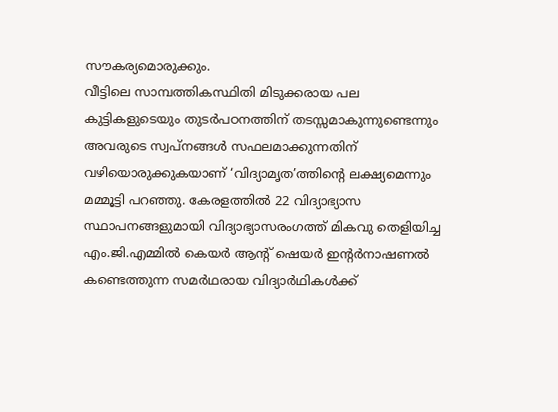സൗകര്യമൊരുക്കും.
വീട്ടിലെ സാമ്പത്തികസ്ഥിതി മിടുക്കരായ പല കുട്ടികളുടെയും തുടര്‍പഠനത്തിന് തടസ്സമാകുന്നുണ്ടെന്നും അവരുടെ സ്വപ്നങ്ങള്‍ സഫലമാക്കുന്നതിന് വഴിയൊരുക്കുകയാണ് ‘വിദ്യാമൃത’ത്തിന്റെ ലക്ഷ്യമെന്നും മമ്മൂട്ടി പറഞ്ഞു. കേരളത്തിൽ 22 വിദ്യാഭ്യാസ സ്ഥാപനങ്ങളുമായി വിദ്യാഭ്യാസരംഗത്ത് മികവു തെളിയിച്ച എം.ജി.എമ്മില്‍ കെയര്‍ ആന്റ് ഷെയര്‍ ഇന്റര്‍നാഷണല്‍ കണ്ടെത്തുന്ന സമര്‍ഥരായ വിദ്യാര്‍ഥികള്‍ക്ക്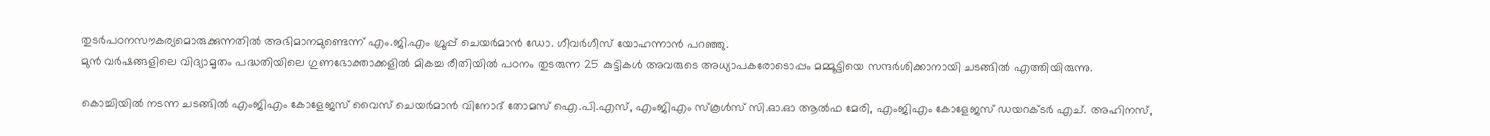തുടര്‍പഠനസൗകര്യമൊരുക്കുന്നതില്‍ അഭിമാനമുണ്ടെന്ന് എം.ജി.എം ഗ്രൂപ്പ് ചെയർമാൻ ഡോ. ഗീവർഗീസ് യോഹന്നാൻ പറഞ്ഞു.
മുൻ വർഷങ്ങളിലെ വിദ്യാമൃതം പദ്ധതിയിലെ ഗുണഭോക്താക്കളിൽ മികച്ച രീതിയിൽ പഠനം തുടരുന്ന 25 കുട്ടികൾ അവരുടെ അധ്യാപകരോടൊപ്പം മമ്മൂട്ടിയെ സന്ദർശിക്കാനായി ചടങ്ങിൽ എത്തിയിരുന്നു.

കൊച്ചിയിൽ നടന്ന ചടങ്ങില്‍ എംജിഎം കോളേജസ് വൈസ് ചെയർമാൻ വിനോദ് തോമസ് ഐ.പി.എസ്, എംജിഎം സ്കൂൾസ് സി.ഓ.ഓ ആൽഫ മേരി, എംജിഎം കോളേജസ് ഡയറക്ടർ എച്. അഹിനസ്,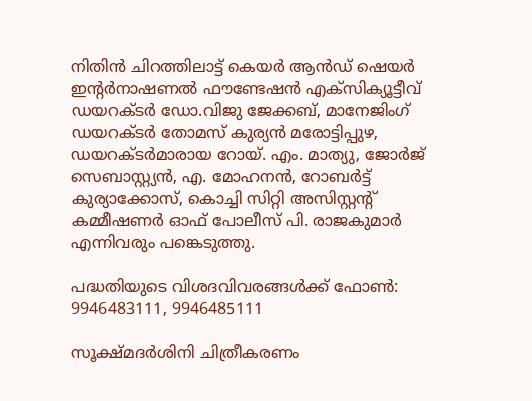നിതിൻ ചിറത്തിലാട്ട് കെയർ ആൻഡ് ഷെയർ ഇന്റർനാഷണൽ ഫൗണ്ടേഷൻ എക്സിക്യൂട്ടീവ് ഡയറക്ടർ ഡോ.വിജു ജേക്കബ്, മാനേജിംഗ് ഡയറക്ടർ തോമസ് കുര്യൻ മരോട്ടിപ്പുഴ, ഡയറക്ടർമാരായ റോയ്. എം. മാത്യു, ജോർജ് സെബാസ്റ്റ്യൻ, എ. മോഹനൻ, റോബർട്ട് കുര്യാക്കോസ്, കൊച്ചി സിറ്റി അസിസ്റ്റന്റ് കമ്മീഷണർ ഓഫ് പോലീസ് പി. രാജകുമാർ എന്നിവരും പങ്കെടുത്തു.

പദ്ധതിയുടെ വിശദവിവരങ്ങള്‍ക്ക് ഫോണ്‍: 9946483111, 9946485111

സൂക്ഷ്മദര്‍ശിനി ചിത്രീകരണം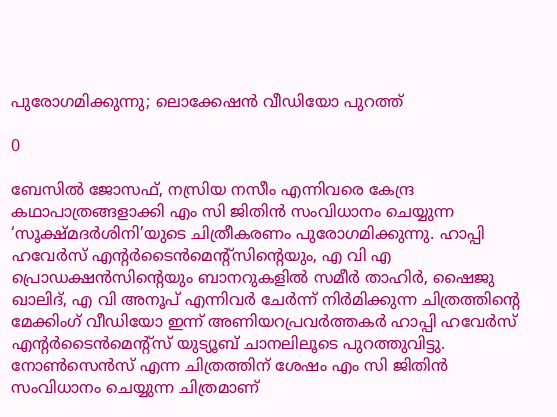പുരോഗമിക്കുന്നു; ലൊക്കേഷന്‍ വീഡിയോ പുറത്ത്

0

ബേസിൽ ജോസഫ്, നസ്രിയ നസീം എന്നിവരെ കേന്ദ്ര കഥാപാത്രങ്ങളാക്കി എം സി ജിതിൻ സംവിധാനം ചെയ്യുന്ന ‘സൂക്ഷ്മദര്‍ശിനി’യുടെ ചിത്രീകരണം പുരോഗമിക്കുന്നു. ഹാപ്പി ഹവേർസ് എന്റർടൈൻമെന്റ്സിന്റെയും, എ വി എ പ്രൊഡക്ഷൻസിന്റെയും ബാനറുകളില്‍ സമീർ താഹിർ, ഷൈജു ഖാലിദ്, എ വി അനൂപ് എന്നിവർ ചേര്‍ന്ന് നിര്‍മിക്കുന്ന ചിത്രത്തിന്റെ മേക്കിംഗ് വീഡിയോ ഇന്ന് അണിയറപ്രവര്‍ത്തകര്‍ ഹാപ്പി ഹവേർസ് എന്റർടൈൻമെന്റ്സ് യുട്യൂബ് ചാനലിലൂടെ പുറത്തുവിട്ടു. നോണ്‍സെന്‍സ് എന്ന ചിത്രത്തിന് ശേഷം എം സി ജിതിന്‍ സംവിധാനം ചെയ്യുന്ന ചിത്രമാണ്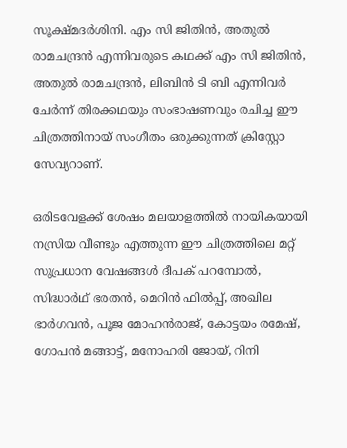സൂക്ഷ്മദര്‍ശിനി. എം സി ജിതിൻ, അതുൽ രാമചന്ദ്രൻ എന്നിവരുടെ കഥക്ക് എം സി ജിതിൻ, അതുൽ രാമചന്ദ്രൻ, ലിബിൻ ടി ബി എന്നിവർ ചേർന്ന് തിരക്കഥയും സംഭാഷണവും രചിച്ച ഈ ചിത്രത്തിനായ് സംഗീതം ഒരുക്കുന്നത് ക്രിസ്റ്റോ സേവ്യറാണ്.

ഒരിടവേളക്ക് ശേഷം മലയാളത്തിൽ നായികയായി നസ്രിയ വീണ്ടും എത്തുന്ന ഈ ചിത്രത്തിലെ മറ്റ് സുപ്രധാന വേഷങ്ങൾ ദീപക് പറമ്പോൽ, സിദ്ധാർഥ് ഭരതൻ, മെറിൻ ഫിൽപ്പ്, അഖില ഭാർഗവൻ, പൂജ മോഹൻരാജ്, കോട്ടയം രമേഷ്, ഗോപൻ മങ്ങാട്ട്, മനോഹരി ജോയ്, റിനി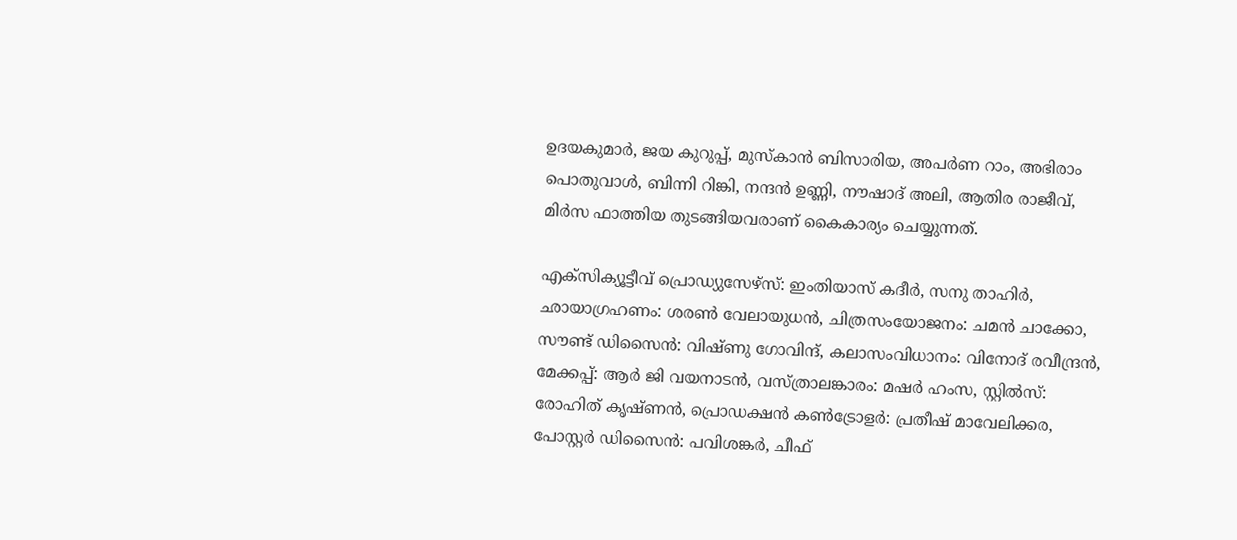ഉദയകുമാർ, ജയ കുറുപ്പ്, മുസ്കാൻ ബിസാരിയ, അപർണ റാം, അഭിരാം പൊതുവാൾ, ബിന്നി റിങ്കി, നന്ദൻ ഉണ്ണി, നൗഷാദ് അലി, ആതിര രാജീവ്, മിർസ ഫാത്തിയ തുടങ്ങിയവരാണ് കൈകാര്യം ചെയ്യുന്നത്.

എക്സിക്യൂട്ടീവ് പ്രൊഡ്യുസേഴ്സ്: ഇംതിയാസ് കദീർ, സനു താഹിർ, ഛായാഗ്രഹണം: ശരൺ വേലായുധൻ, ചിത്രസംയോജനം: ചമൻ ചാക്കോ, സൗണ്ട് ഡിസൈൻ: വിഷ്ണു ഗോവിന്ദ്, കലാസംവിധാനം: വിനോദ് രവീന്ദ്രൻ, മേക്കപ്പ്: ആർ ജി വയനാടൻ, വസ്ത്രാലങ്കാരം: മഷർ ഹംസ, സ്റ്റിൽസ്: രോഹിത് കൃഷ്ണൻ, പ്രൊഡക്ഷൻ കൺട്രോളർ: പ്രതീഷ് മാവേലിക്കര, പോസ്റ്റർ ഡിസൈൻ: പവിശങ്കർ, ചീഫ്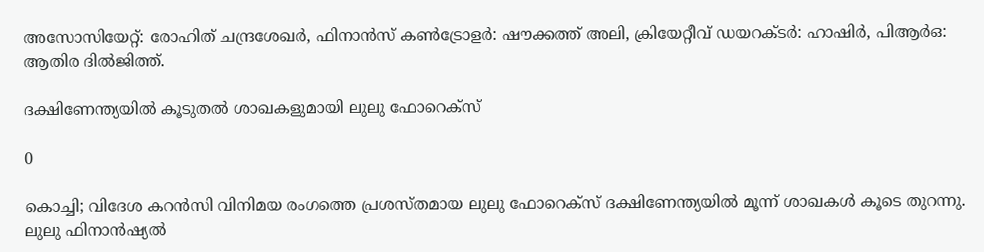അസോസിയേറ്റ്: രോഹിത് ചന്ദ്രശേഖർ, ഫിനാൻസ് കൺട്രോളർ: ഷൗക്കത്ത് അലി, ക്രിയേറ്റീവ് ഡയറക്ടർ: ഹാഷിർ, പിആർഒ: ആതിര ദിൽജിത്ത്.

ദക്ഷിണേന്ത്യയിൽ കൂടുതൽ ശാഖകളുമായി ലുലു ഫോറെക്സ്

0

കൊച്ചി; വിദേശ കറൻസി വിനിമയ രംഗത്തെ പ്രശസ്തമായ ലുലു ഫോറെക്സ് ദക്ഷിണേന്ത്യയിൽ മൂന്ന് ശാഖകൾ കൂടെ തുറന്നു. ലുലു ഫിനാൻഷ്യൽ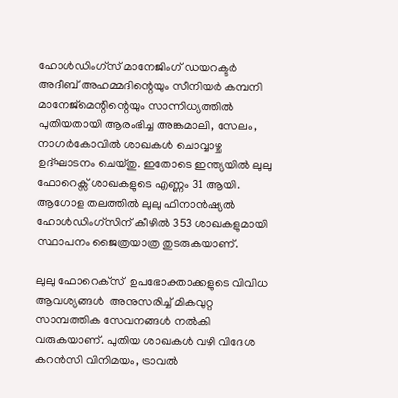ഹോൾഡിംഗ്‌സ് മാനേജിംഗ് ഡയറക്ടർ അദീബ് അഹമ്മദിന്റെയും സീനിയർ കമ്പനി മാനേജ്‌മെന്റിന്റെയും സാന്നിധ്യത്തിൽ പുതിയതായി ആരംഭിച്ച അങ്കമാലി, സേലം, നാഗർകോവിൽ ശാഖകൾ ചൊവ്വാഴ്ച ഉദ്ഘാടനം ചെയ്തു. ഇതോടെ ഇന്ത്യയിൽ ലുലു ഫോറെക്സ് ശാഖകളുടെ എണ്ണം 31 ആയി. ആഗോള തലത്തിൽ ലുലു ഫിനാൻഷ്യൽ ഹോൾഡിംഗ്സിന് കീഴിൽ 353 ശാഖകളുമായി സ്ഥാപനം ജൈത്രയാത്ര തുടരുകയാണ്.

ലുലു ഫോറെക്‌സ്  ഉപഭോക്താക്കളുടെ വിവിധ  ആവശ്യങ്ങൾ  അനുസരിച്ച് മികവുറ്റ സാമ്പത്തിക സേവനങ്ങൾ നൽകി വരുകയാണ്. പുതിയ ശാഖകൾ വഴി വിദേശ കറൻസി വിനിമയം, ട്രാവൽ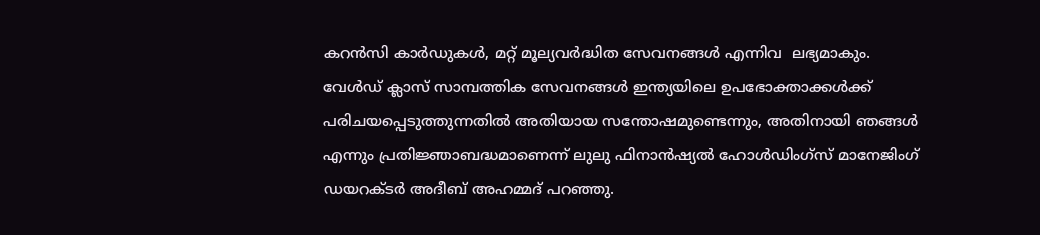കറൻസി കാർഡുകൾ, മറ്റ് മൂല്യവർദ്ധിത സേവനങ്ങൾ എന്നിവ  ലഭ്യമാകും.
വേൾഡ് ക്ലാസ് സാമ്പത്തിക സേവനങ്ങൾ ഇന്ത്യയിലെ ഉപഭോക്താക്കൾക്ക് പരിചയപ്പെടുത്തുന്നതിൽ അതിയായ സന്തോഷമുണ്ടെന്നും, അതിനായി ഞങ്ങൾ എന്നും പ്രതിജ്ഞാബദ്ധമാണെന്ന് ലുലു ഫിനാൻഷ്യൽ ഹോൾഡിംഗ്സ് മാനേജിംഗ് ഡയറക്ടർ അദീബ് അഹമ്മദ് പറഞ്ഞു.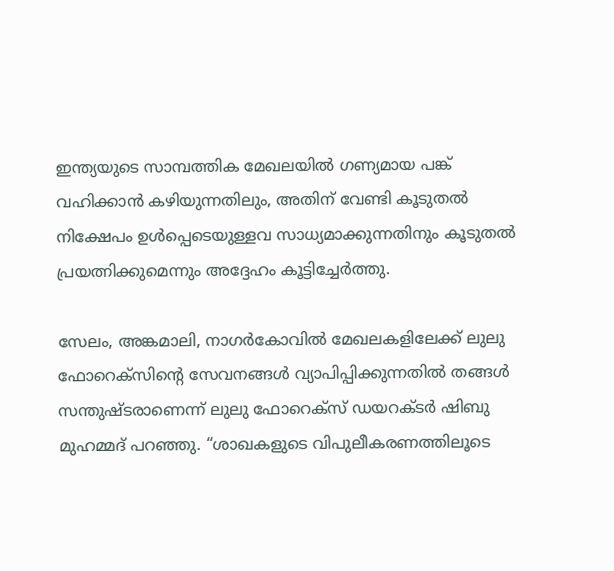ഇന്ത്യയുടെ സാമ്പത്തിക മേഖലയിൽ ഗണ്യമായ പങ്ക് വഹിക്കാൻ കഴിയുന്നതിലും, അതിന് വേണ്ടി കൂടുതൽ നിക്ഷേപം ഉൾപ്പെടെയുള്ളവ സാധ്യമാക്കുന്നതിനും കൂടുതൽ പ്രയത്നിക്കുമെന്നും അദ്ദേഹം കൂട്ടിച്ചേർത്തു.

സേലം, അങ്കമാലി, നാഗർകോവിൽ മേഖലകളിലേക്ക് ലുലു ഫോറെക്സിന്റെ സേവനങ്ങൾ വ്യാപിപ്പിക്കുന്നതിൽ തങ്ങൾ   സന്തുഷ്ടരാണെന്ന് ലുലു ഫോറെക്‌സ് ഡയറക്ടർ ഷിബു മുഹമ്മദ് പറഞ്ഞു. “ശാഖകളുടെ വിപുലീകരണത്തിലൂടെ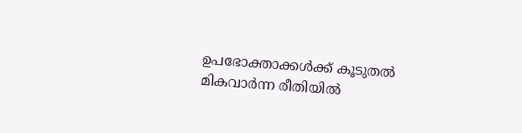ഉപഭോക്താക്കൾക്ക് കൂടുതൽ മികവാർന്ന രീതിയിൽ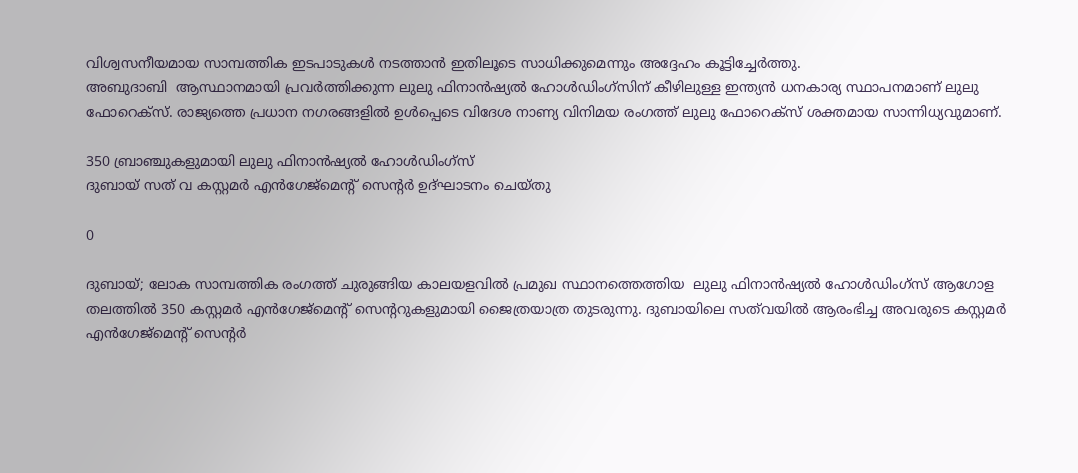വിശ്വസനീയമായ സാമ്പത്തിക ഇടപാടുകൾ നടത്താൻ ഇതിലൂടെ സാധിക്കുമെന്നും അദ്ദേഹം കൂട്ടിച്ചേർത്തു.
അബുദാബി  ആസ്ഥാനമായി പ്രവർത്തിക്കുന്ന ലുലു ഫിനാൻഷ്യൽ ഹോൾഡിംഗ്സിന് കീഴിലുള്ള ഇന്ത്യൻ ധനകാര്യ സ്ഥാപനമാണ് ലുലു ഫോറെക്സ്. രാജ്യത്തെ പ്രധാന നഗരങ്ങളിൽ ഉൾപ്പെടെ വിദേശ നാണ്യ വിനിമയ രംഗത്ത് ലുലു ഫോറെക്സ് ശക്തമായ സാന്നിധ്യവുമാണ്.

350 ബ്രാഞ്ചുകളുമായി ലുലു ഫിനാൻഷ്യൽ ഹോൾഡിംഗ്സ്
ദുബായ് സത് വ കസ്റ്റമർ എൻഗേജ്മെന്റ് സെന്റർ ഉദ്ഘാടനം ചെയ്തു

0

ദുബായ്; ലോക സാമ്പത്തിക രംഗത്ത് ചുരുങ്ങിയ കാലയളവിൽ പ്രമുഖ സ്ഥാനത്തെത്തിയ  ലുലു ഫിനാൻഷ്യൽ ഹോൾഡിംഗ്‌സ് ആഗോള തലത്തിൽ 350 കസ്റ്റമർ എൻഗേജ്മെന്റ് സെന്ററുകളുമായി ജൈത്രയാത്ര തുടരുന്നു. ദുബായിലെ സത്‌വയിൽ ആരംഭിച്ച അവരുടെ കസ്റ്റമർ എൻഗേജ്മെന്റ് സെന്റർ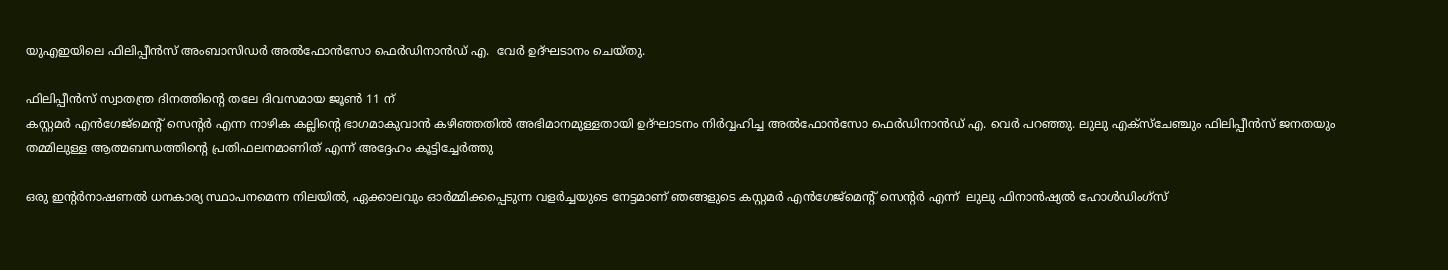യുഎഇയിലെ ഫിലിപ്പീൻസ് അംബാസിഡർ അൽഫോൻസോ ഫെർഡിനാൻഡ് എ.  വേർ ഉദ്ഘടാനം ചെയ്തു.

ഫിലിപ്പീൻസ് സ്വാതന്ത്ര ദിനത്തിന്റെ തലേ ദിവസമായ ജൂൺ 11 ന്
കസ്റ്റമർ എൻഗേജ്മെന്റ് സെന്റർ എന്ന നാഴിക കല്ലിന്റെ ഭാഗമാകുവാൻ കഴിഞ്ഞതിൽ അഭിമാനമുള്ളതായി ഉദ്ഘാടനം നിർവ്വഹിച്ച അൽഫോൻസോ ഫെർഡിനാൻഡ് എ. വെർ പറഞ്ഞു. ലുലു എക്സ്ചേഞ്ചും ഫിലിപ്പീൻസ് ജനതയും തമ്മിലുള്ള ആത്മബന്ധത്തിന്റെ പ്രതിഫലനമാണിത് എന്ന് അദ്ദേഹം കൂട്ടിച്ചേർത്തു

ഒരു ഇന്റർനാഷണൽ ധനകാര്യ സ്ഥാപനമെന്ന നിലയിൽ, ഏക്കാലവും ഓർമ്മിക്കപ്പെടുന്ന വളർച്ചയുടെ നേട്ടമാണ് ഞങ്ങളുടെ കസ്റ്റമർ എൻഗേജ്മെന്റ് സെന്റർ എന്ന്  ലുലു ഫിനാൻഷ്യൽ ഹോൾഡിംഗ്‌സ്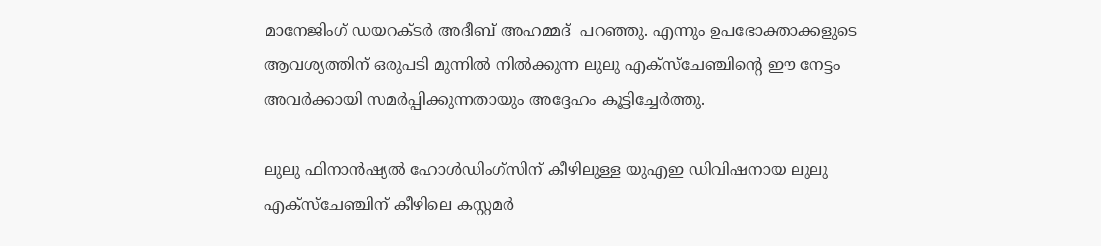മാനേജിംഗ് ഡയറക്ടർ അദീബ് അഹമ്മദ്  പറഞ്ഞു. എന്നും ഉപഭോക്താക്കളുടെ ആവശ്യത്തിന് ഒരുപടി മുന്നിൽ നിൽക്കുന്ന ലുലു എക്സ്ചേഞ്ചിന്റെ ഈ നേട്ടം അവർക്കായി സമർപ്പിക്കുന്നതായും അദ്ദേഹം കൂട്ടിച്ചേർത്തു.

ലുലു ഫിനാൻഷ്യൽ ഹോൾഡിംഗ്സിന് കീഴിലുള്ള യുഎഇ ഡിവിഷനായ ലുലു എക്സ്ചേഞ്ചിന് കീഴിലെ കസ്റ്റമർ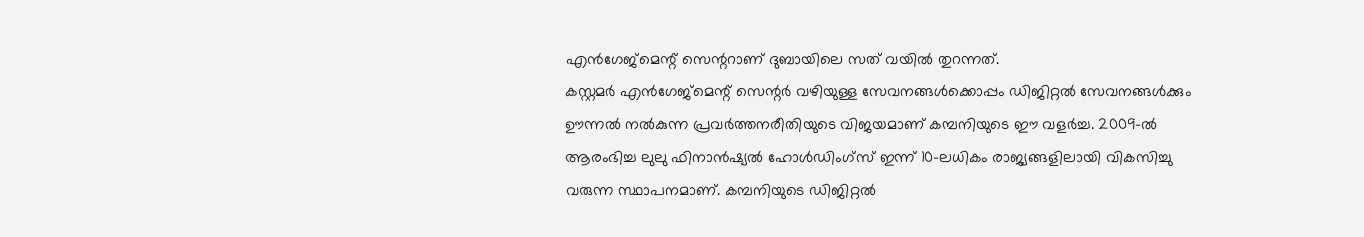എൻഗേജ്മെന്റ് സെന്ററാണ് ദുബായിലെ സത് വയിൽ തുറന്നത്.
കസ്റ്റമർ എൻഗേജ്മെന്റ് സെന്റർ വഴിയുള്ള സേവനങ്ങൾക്കൊപ്പം ഡിജിറ്റൽ സേവനങ്ങൾക്കും ഊന്നൽ നൽകുന്ന പ്രവർത്തനരീതിയുടെ വിജയമാണ് കമ്പനിയുടെ ഈ വളർച്ച. 2009-ൽ ആരംഭിച്ച ലുലു ഫിനാൻഷ്യൽ ഹോൾഡിംഗ്സ് ഇന്ന് 10-ലധികം രാജ്യങ്ങളിലായി വികസിച്ചു വരുന്ന സ്ഥാപനമാണ്. കമ്പനിയുടെ ഡിജിറ്റൽ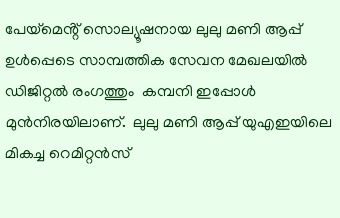പേയ്‌മെൻ്റ് സൊല്യൂഷനായ ലുലു മണി ആപ്പ്  ഉൾപ്പെടെ സാമ്പത്തിക സേവന മേഖലയിൽ  ഡിജിറ്റൽ രംഗത്തും  കമ്പനി ഇപ്പോൾ മുൻനിരയിലാണ്.  ലുലു മണി ആപ്പ് യുഎഇയിലെ മികച്ച റെമിറ്റൻസ്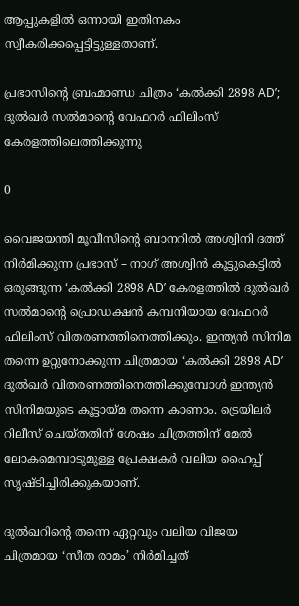ആപ്പുകളിൽ ഒന്നായി ഇതിനകം  സ്വീകരിക്കപ്പെട്ടിട്ടുള്ളതാണ്.

പ്രഭാസിന്റെ ബ്രഹ്മാണ്ഡ ചിത്രം ‘കൽക്കി 2898 AD’; ദുൽഖർ സൽമാന്റെ വേഫറർ ഫിലിംസ് കേരളത്തിലെത്തിക്കുന്നു

0

വൈജയന്തി മൂവീസിന്റെ ബാനറിൽ അശ്വിനി ദത്ത് നിർമിക്കുന്ന പ്രഭാസ് – നാഗ് അശ്വിൻ കൂട്ടുകെട്ടിൽ ഒരുങ്ങുന്ന ‘കൽക്കി 2898 AD’ കേരളത്തിൽ ദുൽഖർ സൽമാന്റെ പ്രൊഡക്ഷൻ കമ്പനിയായ വേഫറർ ഫിലിംസ് വിതരണത്തിനെത്തിക്കും. ഇന്ത്യൻ സിനിമ തന്നെ ഉറ്റുനോക്കുന്ന ചിത്രമായ ‘കൽക്കി 2898 AD’ ദുൽഖർ വിതരണത്തിനെത്തിക്കുമ്പോൾ ഇന്ത്യൻ സിനിമയുടെ കൂട്ടായ്മ തന്നെ കാണാം. ട്രെയിലർ റിലീസ് ചെയ്തതിന് ശേഷം ചിത്രത്തിന് മേൽ ലോകമെമ്പാടുമുള്ള പ്രേക്ഷകർ വലിയ ഹൈപ്പ് സൃഷ്ടിച്ചിരിക്കുകയാണ്.

ദുൽഖറിന്റെ തന്നെ ഏറ്റവും വലിയ വിജയ ചിത്രമായ ‘സീത രാമം’ നിർമിച്ചത്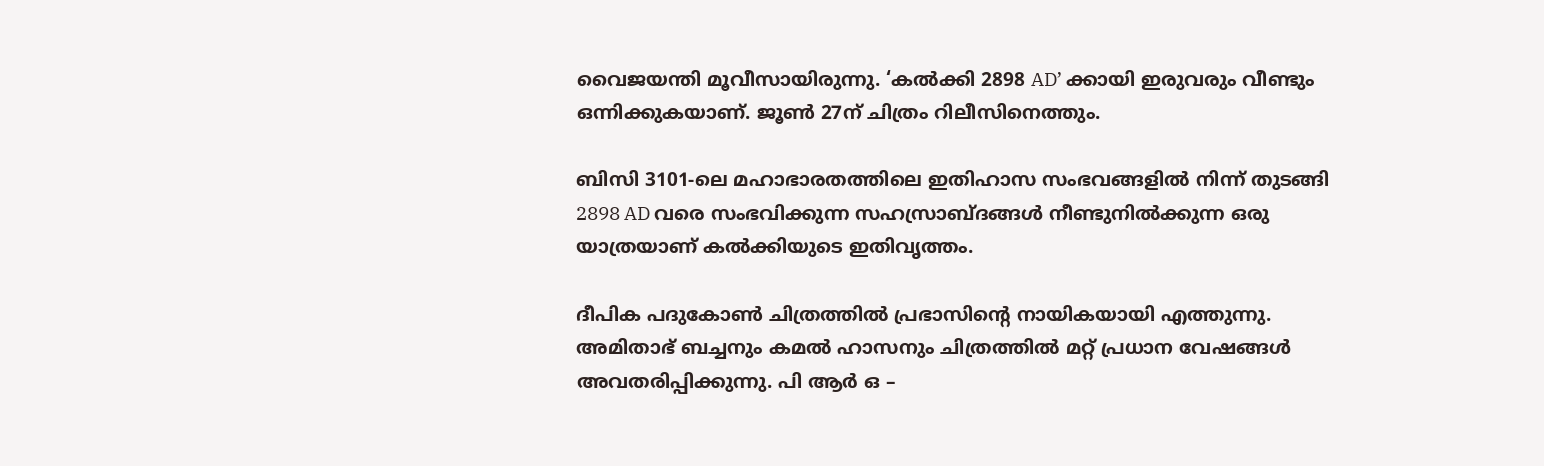വൈജയന്തി മൂവീസായിരുന്നു. ‘കൽക്കി 2898 AD’ ക്കായി ഇരുവരും വീണ്ടും ഒന്നിക്കുകയാണ്. ജൂണ്‍ 27ന് ചിത്രം റിലീസിനെത്തും.

ബിസി 3101-ലെ മഹാഭാരതത്തിലെ ഇതിഹാസ സംഭവങ്ങളിൽ നിന്ന് തുടങ്ങി 2898 AD വരെ സംഭവിക്കുന്ന സഹസ്രാബ്ദങ്ങൾ നീണ്ടുനിൽക്കുന്ന ഒരു യാത്രയാണ് കൽക്കിയുടെ ഇതിവൃത്തം.

ദീപിക പദുകോൺ ചിത്രത്തിൽ പ്രഭാസിന്റെ നായികയായി എത്തുന്നു. അമിതാഭ് ബച്ചനും കമൽ ഹാസനും ചിത്രത്തിൽ മറ്റ് പ്രധാന വേഷങ്ങൾ അവതരിപ്പിക്കുന്നു. പി ആർ ഒ –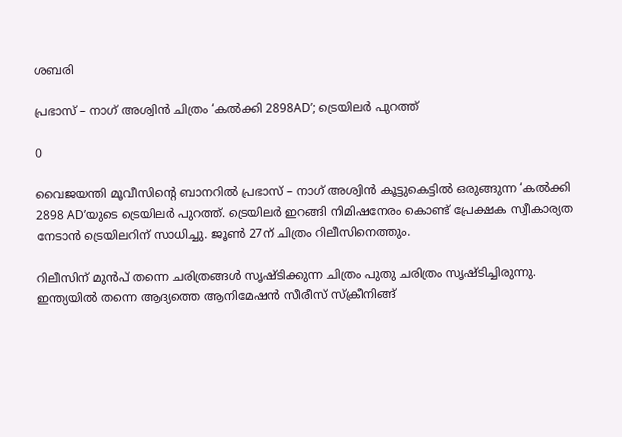ശബരി

പ്രഭാസ് – നാഗ് അശ്വിൻ ചിത്രം ‘കൽക്കി 2898AD’; ട്രെയിലർ പുറത്ത്

0

വൈജയന്തി മൂവീസിന്റെ ബാനറിൽ പ്രഭാസ് – നാഗ് അശ്വിൻ കൂട്ടുകെട്ടിൽ ഒരുങ്ങുന്ന ‘കൽക്കി 2898 AD’യുടെ ട്രെയിലർ പുറത്ത്. ട്രെയിലർ ഇറങ്ങി നിമിഷനേരം കൊണ്ട് പ്രേക്ഷക സ്വീകാര്യത നേടാൻ ട്രെയിലറിന് സാധിച്ചു. ജൂണ്‍ 27ന് ചിത്രം റിലീസിനെത്തും.

റിലീസിന് മുൻപ് തന്നെ ചരിത്രങ്ങൾ സൃഷ്ടിക്കുന്ന ചിത്രം പുതു ചരിത്രം സൃഷ്ടിച്ചിരുന്നു. ഇന്ത്യയിൽ തന്നെ ആദ്യത്തെ ആനിമേഷൻ സീരീസ് സ്ക്രീനിങ്ങ്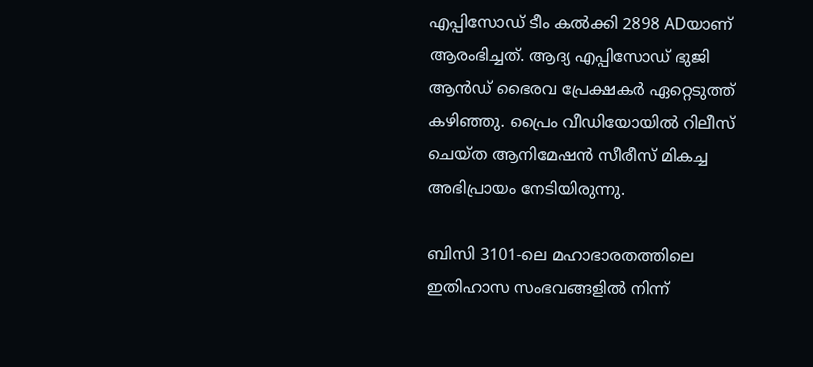എപ്പിസോഡ് ടീം കൽക്കി 2898 ADയാണ് ആരംഭിച്ചത്. ആദ്യ എപ്പിസോഡ് ഭുജി ആൻഡ് ഭൈരവ പ്രേക്ഷകർ ഏറ്റെടുത്ത് കഴിഞ്ഞു. പ്രൈം വീഡിയോയിൽ റിലീസ് ചെയ്ത ആനിമേഷൻ സീരീസ് മികച്ച അഭിപ്രായം നേടിയിരുന്നു.

ബിസി 3101-ലെ മഹാഭാരതത്തിലെ ഇതിഹാസ സംഭവങ്ങളിൽ നിന്ന്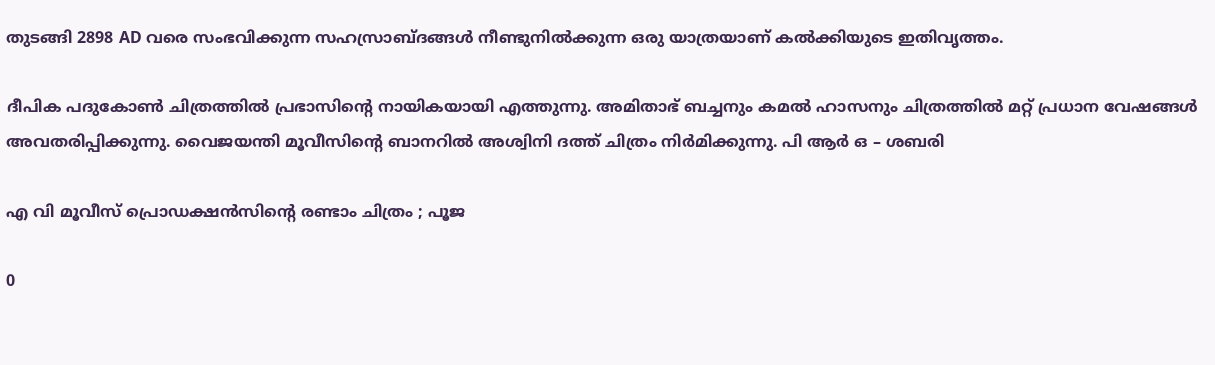തുടങ്ങി 2898 AD വരെ സംഭവിക്കുന്ന സഹസ്രാബ്ദങ്ങൾ നീണ്ടുനിൽക്കുന്ന ഒരു യാത്രയാണ് കൽക്കിയുടെ ഇതിവൃത്തം.

ദീപിക പദുകോൺ ചിത്രത്തിൽ പ്രഭാസിന്റെ നായികയായി എത്തുന്നു. അമിതാഭ് ബച്ചനും കമൽ ഹാസനും ചിത്രത്തിൽ മറ്റ് പ്രധാന വേഷങ്ങൾ അവതരിപ്പിക്കുന്നു. വൈജയന്തി മൂവീസിന്റെ ബാനറിൽ അശ്വിനി ദത്ത് ചിത്രം നിർമിക്കുന്നു. പി ആർ ഒ – ശബരി

എ വി മൂവീസ് പ്രൊഡക്ഷന്‍സിന്റെ രണ്ടാം ചിത്രം ; പൂജ

0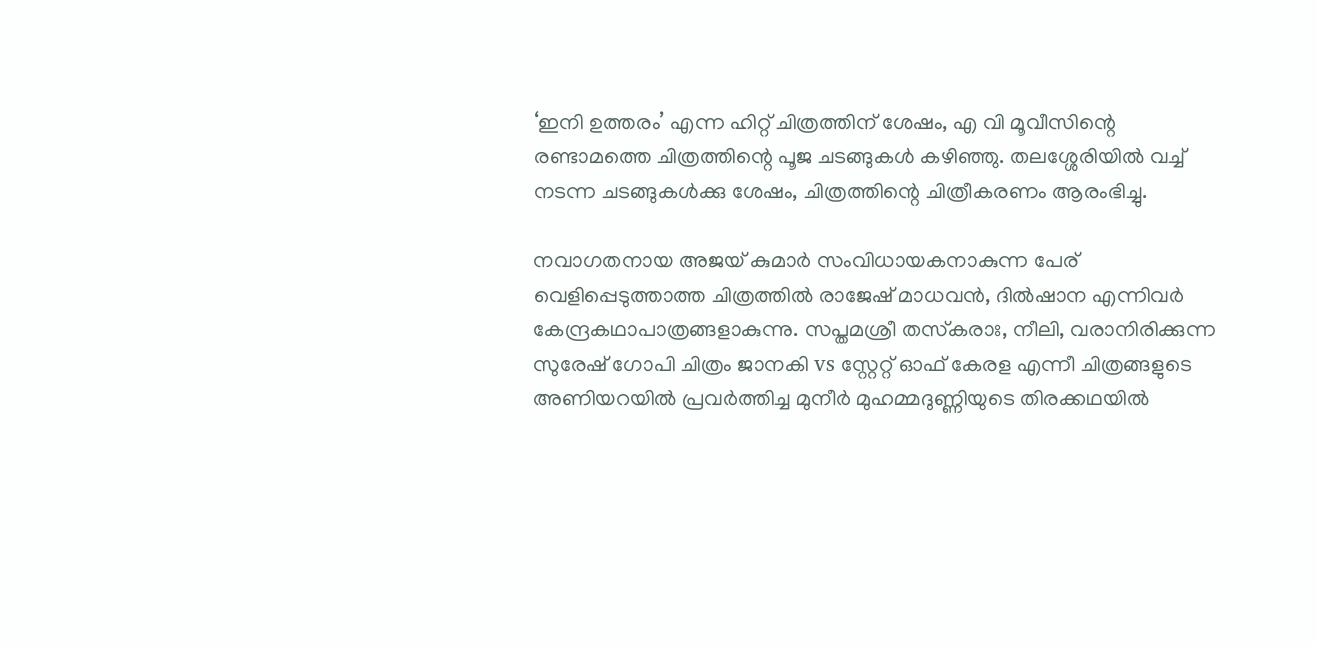‘ഇനി ഉത്തരം’ എന്ന ഹിറ്റ് ചിത്രത്തിന് ശേഷം, എ വി മൂവീസിന്റെ രണ്ടാമത്തെ ചിത്രത്തിന്റെ പൂജ ചടങ്ങുകള്‍ കഴിഞ്ഞു. തലശ്ശേരിയില്‍ വച്ച് നടന്ന ചടങ്ങുകള്‍ക്കു ശേഷം, ചിത്രത്തിന്റെ ചിത്രീകരണം ആരംഭിച്ചു.

നവാഗതനായ അജയ് കുമാര്‍ സംവിധായകനാകുന്ന പേര് വെളിപ്പെടുത്താത്ത ചിത്രത്തില്‍ രാജേഷ് മാധവന്‍, ദില്‍ഷാന എന്നിവര്‍ കേന്ദ്രകഥാപാത്രങ്ങളാകുന്നു. സപ്തമശ്രീ തസ്‌കരാഃ, നീലി, വരാനിരിക്കുന്ന സുരേഷ് ഗോപി ചിത്രം ജാനകി vs സ്റ്റേറ്റ് ഓഫ് കേരള എന്നീ ചിത്രങ്ങളുടെ അണിയറയില്‍ പ്രവര്‍ത്തിച്ച മുനീര്‍ മുഹമ്മദുണ്ണിയുടെ തിരക്കഥയില്‍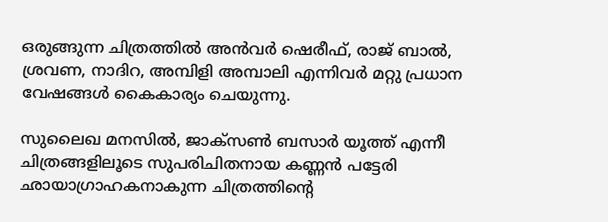ഒരുങ്ങുന്ന ചിത്രത്തില്‍ അന്‍വര്‍ ഷെരീഫ്, രാജ് ബാല്‍, ശ്രവണ, നാദിറ, അമ്പിളി അമ്പാലി എന്നിവര്‍ മറ്റു പ്രധാന വേഷങ്ങള്‍ കൈകാര്യം ചെയുന്നു.

സുലൈഖ മനസില്‍, ജാക്‌സണ്‍ ബസാര്‍ യൂത്ത് എന്നീ ചിത്രങ്ങളിലൂടെ സുപരിചിതനായ കണ്ണന്‍ പട്ടേരി ഛായാഗ്രാഹകനാകുന്ന ചിത്രത്തിന്റെ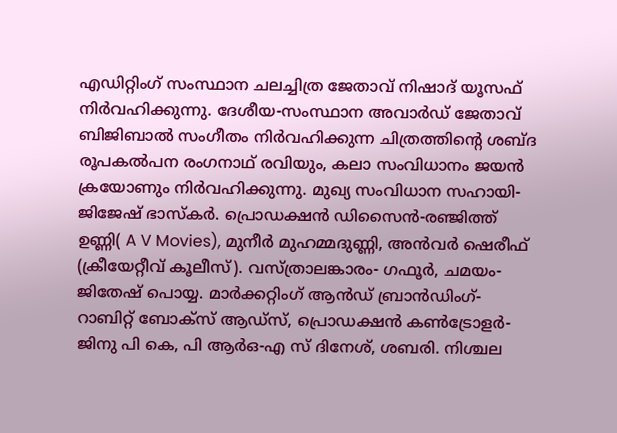എഡിറ്റിംഗ് സംസ്ഥാന ചലച്ചിത്ര ജേതാവ് നിഷാദ് യൂസഫ് നിര്‍വഹിക്കുന്നു. ദേശീയ-സംസ്ഥാന അവാര്‍ഡ് ജേതാവ് ബിജിബാല്‍ സംഗീതം നിര്‍വഹിക്കുന്ന ചിത്രത്തിന്റെ ശബ്ദ രൂപകല്‍പന രംഗനാഥ് രവിയും, കലാ സംവിധാനം ജയന്‍ ക്രയോണും നിര്‍വഹിക്കുന്നു. മുഖ്യ സംവിധാന സഹായി-ജിജേഷ് ഭാസ്‌കര്‍. പ്രൊഡക്ഷന്‍ ഡിസൈന്‍-രഞ്ജിത്ത് ഉണ്ണി( A V Movies), മുനീര്‍ മുഹമ്മദുണ്ണി, അന്‍വര്‍ ഷെരീഫ് (ക്രീയേറ്റീവ് കൂലീസ്). വസ്ത്രാലങ്കാരം- ഗഫൂര്‍, ചമയം-ജിതേഷ് പൊയ്യ. മാര്‍ക്കറ്റിംഗ് ആന്‍ഡ് ബ്രാന്‍ഡിംഗ്- റാബിറ്റ് ബോക്‌സ് ആഡ്സ്, പ്രൊഡക്ഷന്‍ കണ്‍ട്രോളര്‍- ജിനു പി കെ, പി ആര്‍ഒ-എ സ് ദിനേശ്, ശബരി. നിശ്ചല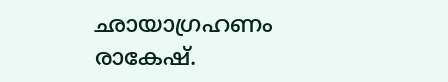ഛായാഗ്രഹണം രാകേഷ്.